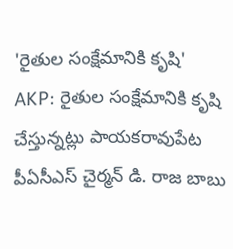'రైతుల సంక్షేమానికి కృషి'
AKP: రైతుల సంక్షేమానికి కృషి చేస్తున్నట్లు పాయకరావుపేట పీఏసీఎస్ చైర్మన్ డి. రాజ బాబు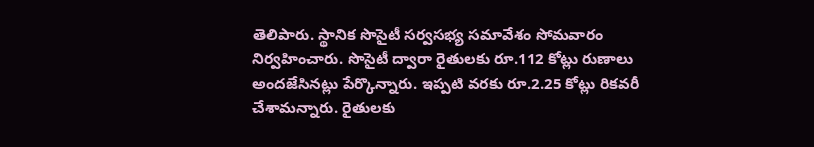తెలిపారు. స్థానిక సొసైటీ సర్వసభ్య సమావేశం సోమవారం నిర్వహించారు. సొసైటీ ద్వారా రైతులకు రూ.112 కోట్లు రుణాలు అందజేసినట్లు పేర్కొన్నారు. ఇప్పటి వరకు రూ.2.25 కోట్లు రికవరీ చేశామన్నారు. రైతులకు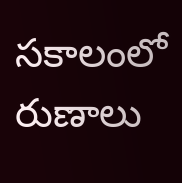సకాలంలో రుణాలు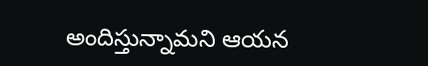అందిస్తున్నామని ఆయన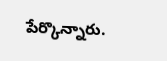పేర్కొన్నారు.